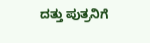ದತ್ತು ಪುತ್ರನಿಗೆ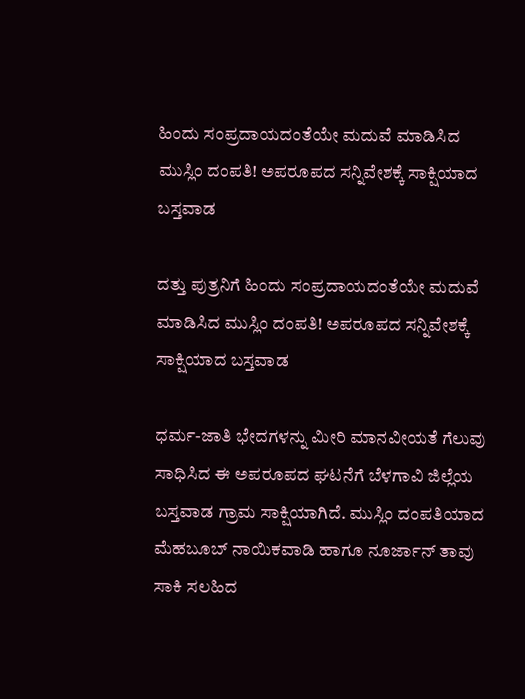ಹಿಂದು ಸಂಪ್ರದಾಯದಂತೆಯೇ ಮದುವೆ ಮಾಡಿಸಿದ ಮುಸ್ಲಿಂ ದಂಪತಿ! ಅಪರೂಪದ ಸನ್ನಿವೇಶಕ್ಕೆ ಸಾಕ್ಷಿಯಾದ ಬಸ್ತವಾಡ

ದತ್ತು ಪುತ್ರನಿಗೆ ಹಿಂದು ಸಂಪ್ರದಾಯದಂತೆಯೇ ಮದುವೆ ಮಾಡಿಸಿದ ಮುಸ್ಲಿಂ ದಂಪತಿ! ಅಪರೂಪದ ಸನ್ನಿವೇಶಕ್ಕೆ ಸಾಕ್ಷಿಯಾದ ಬಸ್ತವಾಡ

ಧರ್ಮ-ಜಾತಿ ಭೇದಗಳನ್ನು ಮೀರಿ ಮಾನವೀಯತೆ ಗೆಲುವು ಸಾಧಿಸಿದ ಈ ಅಪರೂಪದ ಘಟನೆಗೆ ಬೆಳಗಾವಿ ಜಿಲ್ಲೆಯ ಬಸ್ತವಾಡ ಗ್ರಾಮ ಸಾಕ್ಷಿಯಾಗಿದೆ. ಮುಸ್ಲಿಂ ದಂಪತಿಯಾದ ಮೆಹಬೂಬ್ ನಾಯಿಕವಾಡಿ ಹಾಗೂ ನೂರ್ಜಾನ್ ತಾವು ಸಾಕಿ ಸಲಹಿದ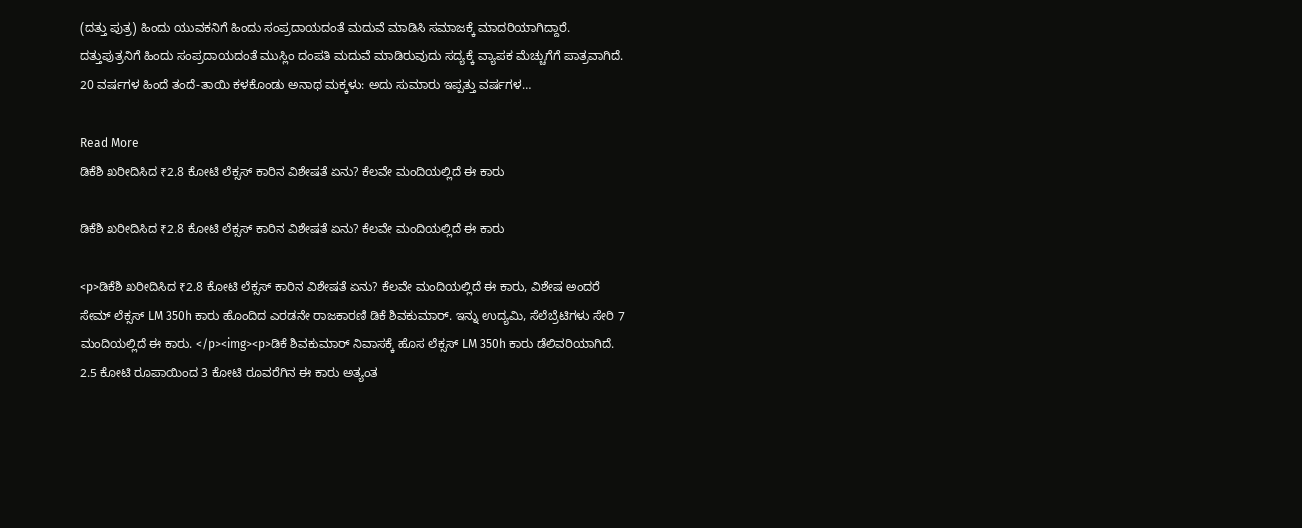(ದತ್ತು ಪುತ್ರ) ಹಿಂದು ಯುವಕನಿಗೆ ಹಿಂದು ಸಂಪ್ರದಾಯದಂತೆ ಮದುವೆ ಮಾಡಿಸಿ ಸಮಾಜಕ್ಕೆ ಮಾದರಿಯಾಗಿದ್ದಾರೆ. ದತ್ತುಪುತ್ರನಿಗೆ ಹಿಂದು ಸಂಪ್ರದಾಯದಂತೆ ಮುಸ್ಲಿಂ ದಂಪತಿ ಮದುವೆ ಮಾಡಿರುವುದು ಸದ್ಯಕ್ಕೆ ವ್ಯಾಪಕ ಮೆಚ್ಚುಗೆಗೆ ಪಾತ್ರವಾಗಿದೆ. 20 ವರ್ಷಗಳ ಹಿಂದೆ ತಂದೆ-ತಾಯಿ ಕಳಕೊಂಡು ಅನಾಥ ಮಕ್ಕಳು: ಅದು ಸುಮಾರು ಇಪ್ಪತ್ತು ವರ್ಷಗಳ…

Read More
ಡಿಕೆಶಿ ಖರೀದಿಸಿದ ₹2.8 ಕೋಟಿ ಲೆಕ್ಸಸ್ ಕಾರಿನ ವಿಶೇಷತೆ ಏನು? ಕೆಲವೇ ಮಂದಿಯಲ್ಲಿದೆ ಈ ಕಾರು

ಡಿಕೆಶಿ ಖರೀದಿಸಿದ ₹2.8 ಕೋಟಿ ಲೆಕ್ಸಸ್ ಕಾರಿನ ವಿಶೇಷತೆ ಏನು? ಕೆಲವೇ ಮಂದಿಯಲ್ಲಿದೆ ಈ ಕಾರು

<p>ಡಿಕೆಶಿ ಖರೀದಿಸಿದ ₹2.8 ಕೋಟಿ ಲೆಕ್ಸಸ್ ಕಾರಿನ ವಿಶೇಷತೆ ಏನು? ಕೆಲವೇ ಮಂದಿಯಲ್ಲಿದೆ ಈ ಕಾರು, ವಿಶೇಷ ಅಂದರೆ ಸೇಮ್ ಲೆಕ್ಸಸ್ LM 350h ಕಾರು ಹೊಂದಿದ ಎರಡನೇ ರಾಜಕಾರಣಿ ಡಿಕೆ ಶಿವಕುಮಾರ್. ಇನ್ನು ಉದ್ಯಮಿ, ಸೆಲೆಬ್ರೆಟಿಗಳು ಸೇರಿ 7 ಮಂದಿಯಲ್ಲಿದೆ ಈ ಕಾರು. </p><img><p>ಡಿಕೆ ಶಿವಕುಮಾರ್ ನಿವಾಸಕ್ಕೆ ಹೊಸ ಲೆಕ್ಸಸ್ LM 350h ಕಾರು ಡೆಲಿವರಿಯಾಗಿದೆ. 2.5 ಕೋಟಿ ರೂಪಾಯಿಂದ 3 ಕೋಟಿ ರೂವರೆಗಿನ ಈ ಕಾರು ಅತ್ಯಂತ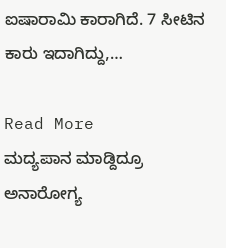ಐಷಾರಾಮಿ ಕಾರಾಗಿದೆ. 7 ಸೀಟಿನ ಕಾರು ಇದಾಗಿದ್ದು,…

Read More
ಮದ್ಯಪಾನ ಮಾಡ್ದಿದ್ರೂ ಅನಾರೋಗ್ಯ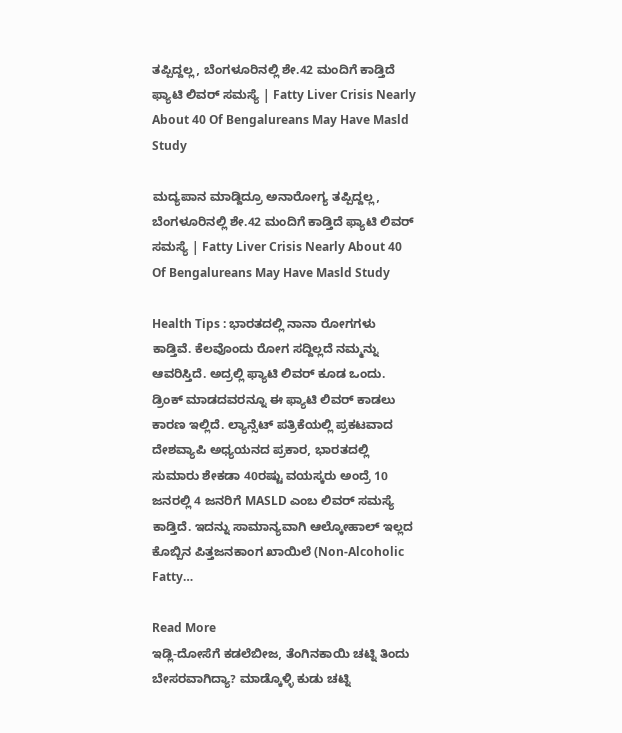ತಪ್ಪಿದ್ದಲ್ಲ, ಬೆಂಗಳೂರಿನಲ್ಲಿ ಶೇ.42 ಮಂದಿಗೆ ಕಾಡ್ತಿದೆ ಫ್ಯಾಟಿ ಲಿವರ್ ಸಮಸ್ಯೆ | Fatty Liver Crisis Nearly About 40 Of Bengalureans May Have Masld Study

ಮದ್ಯಪಾನ ಮಾಡ್ದಿದ್ರೂ ಅನಾರೋಗ್ಯ ತಪ್ಪಿದ್ದಲ್ಲ, ಬೆಂಗಳೂರಿನಲ್ಲಿ ಶೇ.42 ಮಂದಿಗೆ ಕಾಡ್ತಿದೆ ಫ್ಯಾಟಿ ಲಿವರ್ ಸಮಸ್ಯೆ | Fatty Liver Crisis Nearly About 40 Of Bengalureans May Have Masld Study

Health Tips : ಭಾರತದಲ್ಲಿ ನಾನಾ ರೋಗಗಳು ಕಾಡ್ತಿವೆ. ಕೆಲವೊಂದು ರೋಗ ಸದ್ದಿಲ್ಲದೆ ನಮ್ಮನ್ನು ಆವರಿಸ್ತಿದೆ. ಅದ್ರಲ್ಲಿ ಫ್ಯಾಟಿ ಲಿವರ್ ಕೂಡ ಒಂದು. ಡ್ರಿಂಕ್ ಮಾಡದವರನ್ನೂ ಈ ಫ್ಯಾಟಿ ಲಿವರ್ ಕಾಡಲು ಕಾರಣ ಇಲ್ಲಿದೆ. ಲ್ಯಾನ್ಸೆಟ್ ಪತ್ರಿಕೆಯಲ್ಲಿ ಪ್ರಕಟವಾದ ದೇಶವ್ಯಾಪಿ ಅಧ್ಯಯನದ ಪ್ರಕಾರ, ಭಾರತದಲ್ಲಿ ಸುಮಾರು ಶೇಕಡಾ 40ರಷ್ಟು ವಯಸ್ಕರು ಅಂದ್ರೆ 10 ಜನರಲ್ಲಿ 4 ಜನರಿಗೆ MASLD ಎಂಬ ಲಿವರ್ ಸಮಸ್ಯೆ ಕಾಡ್ತಿದೆ. ಇದನ್ನು ಸಾಮಾನ್ಯವಾಗಿ ಆಲ್ಕೋಹಾಲ್ ಇಲ್ಲದ ಕೊಬ್ಬಿನ ಪಿತ್ತಜನಕಾಂಗ ಖಾಯಿಲೆ (Non-Alcoholic Fatty…

Read More
ಇಡ್ಲಿ-ದೋಸೆಗೆ ಕಡಲೆಬೀಜ, ತೆಂಗಿನಕಾಯಿ ಚಟ್ನಿ ತಿಂದು ಬೇಸರವಾಗಿದ್ಯಾ? ಮಾಡ್ಕೊಳ್ಳಿ ಕುಡು ಚಟ್ನಿ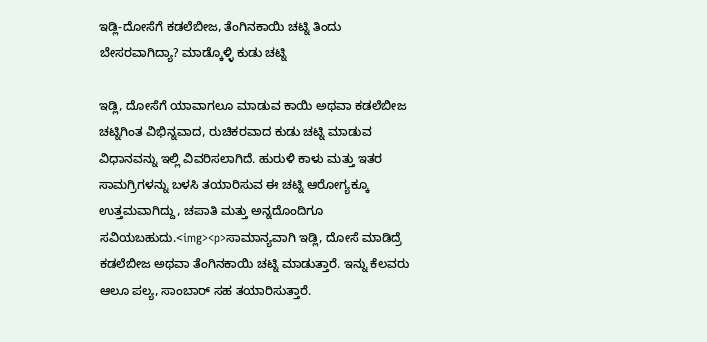ಇಡ್ಲಿ-ದೋಸೆಗೆ ಕಡಲೆಬೀಜ, ತೆಂಗಿನಕಾಯಿ ಚಟ್ನಿ ತಿಂದು ಬೇಸರವಾಗಿದ್ಯಾ? ಮಾಡ್ಕೊಳ್ಳಿ ಕುಡು ಚಟ್ನಿ

ಇಡ್ಲಿ, ದೋಸೆಗೆ ಯಾವಾಗಲೂ ಮಾಡುವ ಕಾಯಿ ಅಥವಾ ಕಡಲೆಬೀಜ ಚಟ್ನಿಗಿಂತ ವಿಭಿನ್ನವಾದ, ರುಚಿಕರವಾದ ಕುಡು ಚಟ್ನಿ ಮಾಡುವ ವಿಧಾನವನ್ನು ಇಲ್ಲಿ ವಿವರಿಸಲಾಗಿದೆ. ಹುರುಳಿ ಕಾಳು ಮತ್ತು ಇತರ ಸಾಮಗ್ರಿಗಳನ್ನು ಬಳಸಿ ತಯಾರಿಸುವ ಈ ಚಟ್ನಿ ಆರೋಗ್ಯಕ್ಕೂ ಉತ್ತಮವಾಗಿದ್ದು, ಚಪಾತಿ ಮತ್ತು ಅನ್ನದೊಂದಿಗೂ ಸವಿಯಬಹುದು.<img><p>ಸಾಮಾನ್ಯವಾಗಿ ಇಡ್ಲಿ, ದೋಸೆ ಮಾಡಿದ್ರೆ ಕಡಲೆಬೀಜ ಅಥವಾ ತೆಂಗಿನಕಾಯಿ ಚಟ್ನಿ ಮಾಡುತ್ತಾರೆ. ಇನ್ನು ಕೆಲವರು ಆಲೂ ಪಲ್ಯ, ಸಾಂಬಾರ್ ಸಹ ತಯಾರಿಸುತ್ತಾರೆ.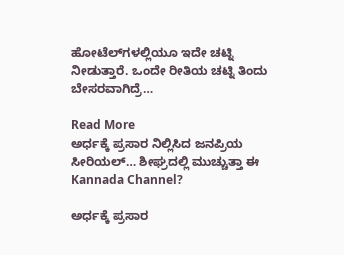ಹೋಟೆಲ್‌ಗಳಲ್ಲಿಯೂ ಇದೇ ಚಟ್ನಿ ನೀಡುತ್ತಾರೆ. ಒಂದೇ ರೀತಿಯ ಚಟ್ನಿ ತಿಂದು ಬೇಸರವಾಗಿದ್ರೆ…

Read More
ಅರ್ಧಕ್ಕೆ ಪ್ರಸಾರ ನಿಲ್ಲಿಸಿದ ಜನಪ್ರಿಯ ಸೀರಿಯಲ್… ಶೀಘ್ರದಲ್ಲಿ ಮುಚ್ಚುತ್ತಾ ಈ Kannada Channel?

ಅರ್ಧಕ್ಕೆ ಪ್ರಸಾರ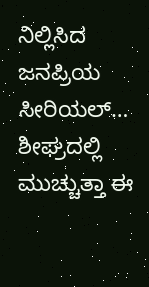ನಿಲ್ಲಿಸಿದ ಜನಪ್ರಿಯ ಸೀರಿಯಲ್… ಶೀಘ್ರದಲ್ಲಿ ಮುಚ್ಚುತ್ತಾ ಈ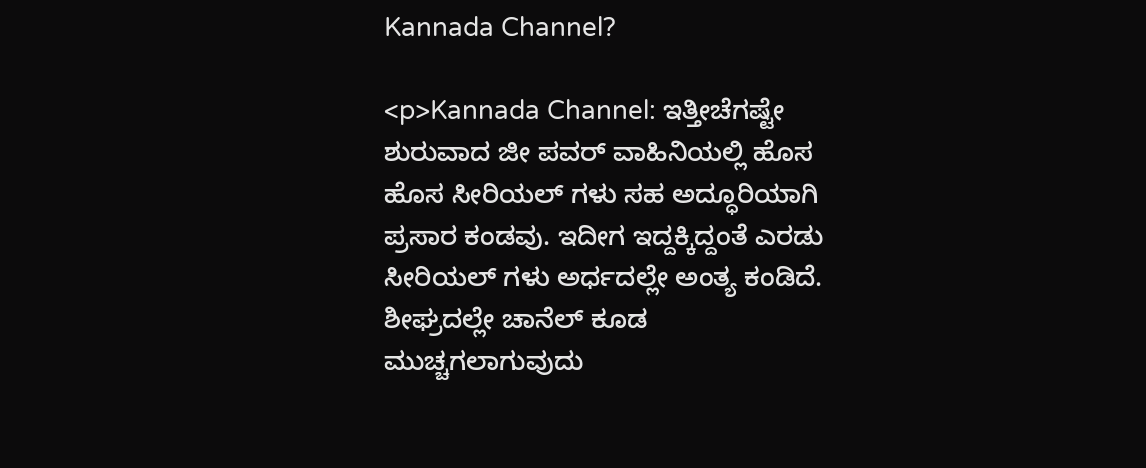Kannada Channel?

<p>Kannada Channel: ಇತ್ತೀಚೆಗಷ್ಟೇ ಶುರುವಾದ ಜೀ ಪವರ್ ವಾಹಿನಿಯಲ್ಲಿ ಹೊಸ ಹೊಸ ಸೀರಿಯಲ್ ಗಳು ಸಹ ಅದ್ಧೂರಿಯಾಗಿ ಪ್ರಸಾರ ಕಂಡವು. ಇದೀಗ ಇದ್ದಕ್ಕಿದ್ದಂತೆ ಎರಡು ಸೀರಿಯಲ್ ಗಳು ಅರ್ಧದಲ್ಲೇ ಅಂತ್ಯ ಕಂಡಿದೆ. ಶೀಘ್ರದಲ್ಲೇ ಚಾನೆಲ್ ಕೂಡ ಮುಚ್ಚಗಲಾಗುವುದು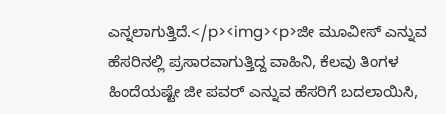ಎನ್ನಲಾಗುತ್ತಿದೆ.</p><img><p>ಜೀ ಮೂವೀಸ್ ಎನ್ನುವ ಹೆಸರಿನಲ್ಲಿ ಪ್ರಸಾರವಾಗುತ್ತಿದ್ದ ವಾಹಿನಿ, ಕೆಲವು ತಿಂಗಳ ಹಿಂದೆಯಷ್ಟೇ ಜೀ ಪವರ್ ಎನ್ನುವ ಹೆಸರಿಗೆ ಬದಲಾಯಿಸಿ,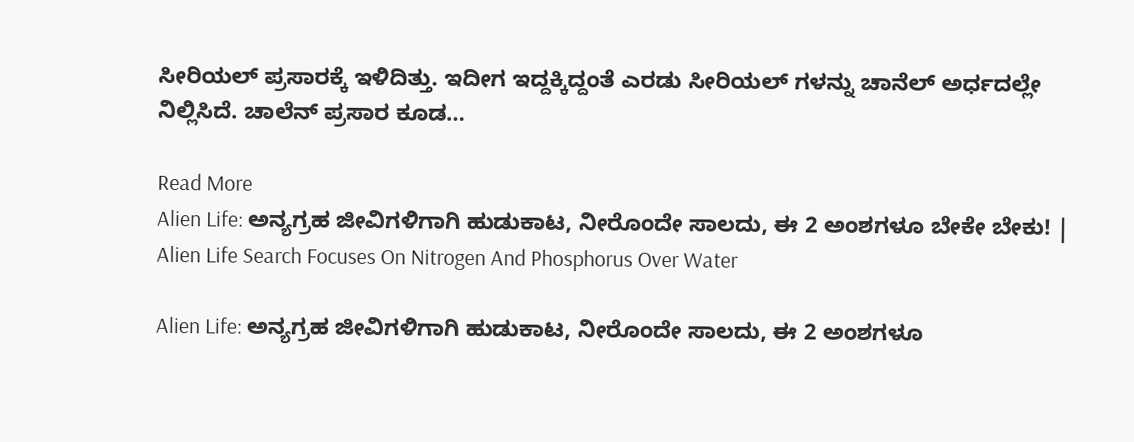ಸೀರಿಯಲ್ ಪ್ರಸಾರಕ್ಕೆ ಇಳಿದಿತ್ತು. ಇದೀಗ ಇದ್ದಕ್ಕಿದ್ದಂತೆ ಎರಡು ಸೀರಿಯಲ್ ಗಳನ್ನು ಚಾನೆಲ್ ಅರ್ಧದಲ್ಲೇ ನಿಲ್ಲಿಸಿದೆ. ಚಾಲೆನ್ ಪ್ರಸಾರ ಕೂಡ…

Read More
Alien Life: ಅನ್ಯಗ್ರಹ ಜೀವಿಗಳಿಗಾಗಿ ಹುಡುಕಾಟ, ನೀರೊಂದೇ ಸಾಲದು, ಈ 2 ಅಂಶಗಳೂ ಬೇಕೇ ಬೇಕು! | Alien Life Search Focuses On Nitrogen And Phosphorus Over Water

Alien Life: ಅನ್ಯಗ್ರಹ ಜೀವಿಗಳಿಗಾಗಿ ಹುಡುಕಾಟ, ನೀರೊಂದೇ ಸಾಲದು, ಈ 2 ಅಂಶಗಳೂ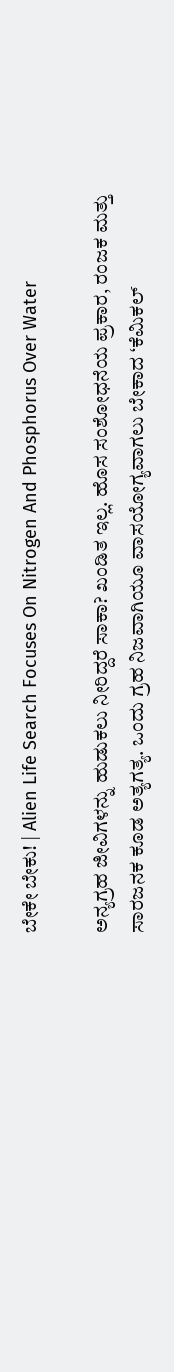ಬೇಕೇ ಬೇಕು! | Alien Life Search Focuses On Nitrogen And Phosphorus Over Water

ಅನ್ಯಗ್ರಹ ಜೀವಿಗಳನ್ನು ಹುಡುಕಲು ನೀರಿದ್ದರೆ ಸಾಕಾ? ಖಂಡಿತ ಇಲ್ಲ. ಹೊಸ ಸಂಶೋಧನೆಯ ಪ್ರಕಾರ, ರಂಜಕ ಮತ್ತು ಸಾರಜನಕ ಕೂಡ ಅತ್ಯಗತ್ಯ. ಒಂದು ಗ್ರಹ ನಿಜವಾಗಿಯೂ ವಾಸಯೋಗ್ಯವಾಗಲು ಬೇಕಾದ ‘ಕೆಮಿಕಲ್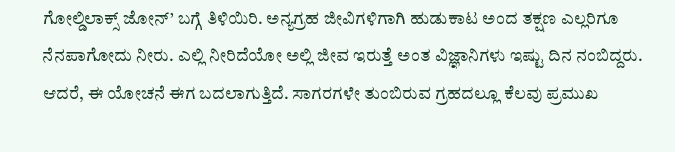ಗೋಲ್ಡಿಲಾಕ್ಸ್ ಜೋನ್’ ಬಗ್ಗೆ ತಿಳಿಯಿರಿ. ಅನ್ಯಗ್ರಹ ಜೀವಿಗಳಿಗಾಗಿ ಹುಡುಕಾಟ ಅಂದ ತಕ್ಷಣ ಎಲ್ಲರಿಗೂ ನೆನಪಾಗೋದು ನೀರು. ಎಲ್ಲಿ ನೀರಿದೆಯೋ ಅಲ್ಲಿ ಜೀವ ಇರುತ್ತೆ ಅಂತ ವಿಜ್ಞಾನಿಗಳು ಇಷ್ಟು ದಿನ ನಂಬಿದ್ದರು. ಆದರೆ, ಈ ಯೋಚನೆ ಈಗ ಬದಲಾಗುತ್ತಿದೆ. ಸಾಗರಗಳೇ ತುಂಬಿರುವ ಗ್ರಹದಲ್ಲೂ ಕೆಲವು ಪ್ರಮುಖ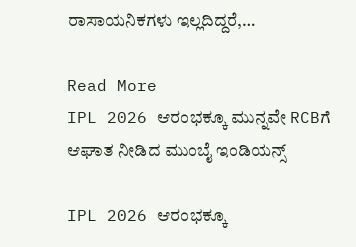ರಾಸಾಯನಿಕಗಳು ಇಲ್ಲದಿದ್ದರೆ,…

Read More
IPL 2026 ಆರಂಭಕ್ಕೂ ಮುನ್ನವೇ RCBಗೆ ಆಘಾತ ನೀಡಿದ ಮುಂಬೈ ಇಂಡಿಯನ್ಸ್

IPL 2026 ಆರಂಭಕ್ಕೂ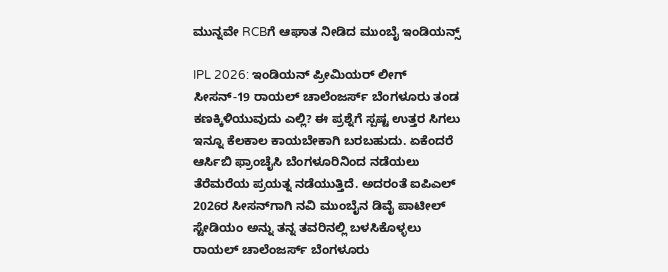ಮುನ್ನವೇ RCBಗೆ ಆಘಾತ ನೀಡಿದ ಮುಂಬೈ ಇಂಡಿಯನ್ಸ್

IPL 2026: ಇಂಡಿಯನ್ ಪ್ರೀಮಿಯರ್ ಲೀಗ್ ಸೀಸನ್-19 ರಾಯಲ್ ಚಾಲೆಂಜರ್ಸ್ ಬೆಂಗಳೂರು ತಂಡ ಕಣಕ್ಕಿಳಿಯುವುದು ಎಲ್ಲಿ? ಈ ಪ್ರಶ್ನೆಗೆ ಸ್ಪಷ್ಟ ಉತ್ತರ ಸಿಗಲು ಇನ್ನೂ ಕೆಲಕಾಲ ಕಾಯಬೇಕಾಗಿ ಬರಬಹುದು. ಏಕೆಂದರೆ ಆರ್ಸಿಬಿ ಫ್ರಾಂಚೈಸಿ ಬೆಂಗಳೂರಿನಿಂದ ನಡೆಯಲು ತೆರೆಮರೆಯ ಪ್ರಯತ್ನ ನಡೆಯುತ್ತಿದೆ. ಅದರಂತೆ ಐಪಿಎಲ್ 2026ರ ಸೀಸನ್‌ಗಾಗಿ ನವಿ ಮುಂಬೈನ ಡಿವೈ ಪಾಟೀಲ್ ಸ್ಟೇಡಿಯಂ ಅನ್ನು ತನ್ನ ತವರಿನಲ್ಲಿ ಬಳಸಿಕೊಳ್ಳಲು ರಾಯಲ್ ಚಾಲೆಂಜರ್ಸ್ ಬೆಂಗಳೂರು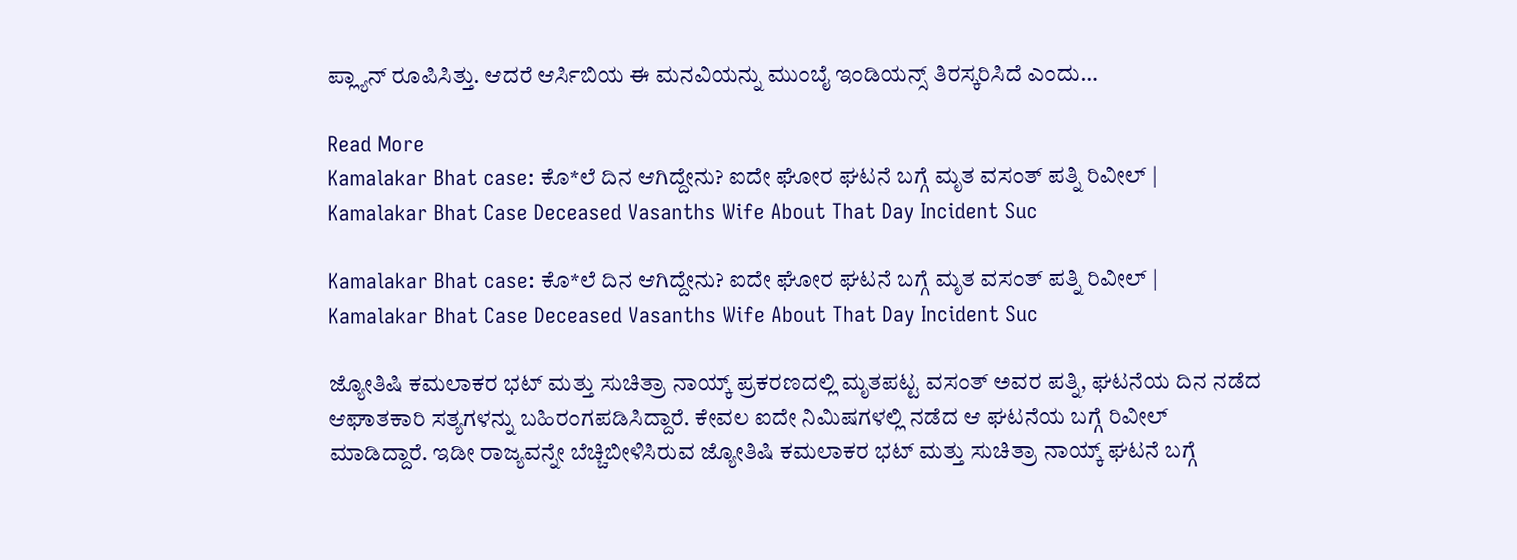ಪ್ಲ್ಯಾನ್ ರೂಪಿಸಿತ್ತು. ಆದರೆ ಆರ್ಸಿಬಿಯ ಈ ಮನವಿಯನ್ನು ಮುಂಬೈ ಇಂಡಿಯನ್ಸ್ ತಿರಸ್ಕರಿಸಿದೆ ಎಂದು…

Read More
Kamalakar Bhat case: ಕೊ*ಲೆ ದಿನ ಆಗಿದ್ದೇನು? ಐದೇ ಘೋರ ಘಟನೆ ಬಗ್ಗೆ ಮೃತ ವಸಂತ್ ಪತ್ನಿ ರಿವೀಲ್ | Kamalakar Bhat Case Deceased Vasanths Wife About That Day Incident Suc

Kamalakar Bhat case: ಕೊ*ಲೆ ದಿನ ಆಗಿದ್ದೇನು? ಐದೇ ಘೋರ ಘಟನೆ ಬಗ್ಗೆ ಮೃತ ವಸಂತ್ ಪತ್ನಿ ರಿವೀಲ್ | Kamalakar Bhat Case Deceased Vasanths Wife About That Day Incident Suc

ಜ್ಯೋತಿಷಿ ಕಮಲಾಕರ ಭಟ್ ಮತ್ತು ಸುಚಿತ್ರಾ ನಾಯ್ಕ್ ಪ್ರಕರಣದಲ್ಲಿ ಮೃತಪಟ್ಟ ವಸಂತ್ ಅವರ ಪತ್ನಿ, ಘಟನೆಯ ದಿನ ನಡೆದ ಆಘಾತಕಾರಿ ಸತ್ಯಗಳನ್ನು ಬಹಿರಂಗಪಡಿಸಿದ್ದಾರೆ. ಕೇವಲ ಐದೇ ನಿಮಿಷಗಳಲ್ಲಿ ನಡೆದ ಆ ಘಟನೆಯ ಬಗ್ಗೆ ರಿವೀಲ್ ಮಾಡಿದ್ದಾರೆ. ಇಡೀ ರಾಜ್ಯವನ್ನೇ ಬೆಚ್ಚಿಬೀಳಿಸಿರುವ ಜ್ಯೋತಿಷಿ ಕಮಲಾಕರ ಭಟ್ ಮತ್ತು ಸುಚಿತ್ರಾ ನಾಯ್ಕ್ ಘಟನೆ ಬಗ್ಗೆ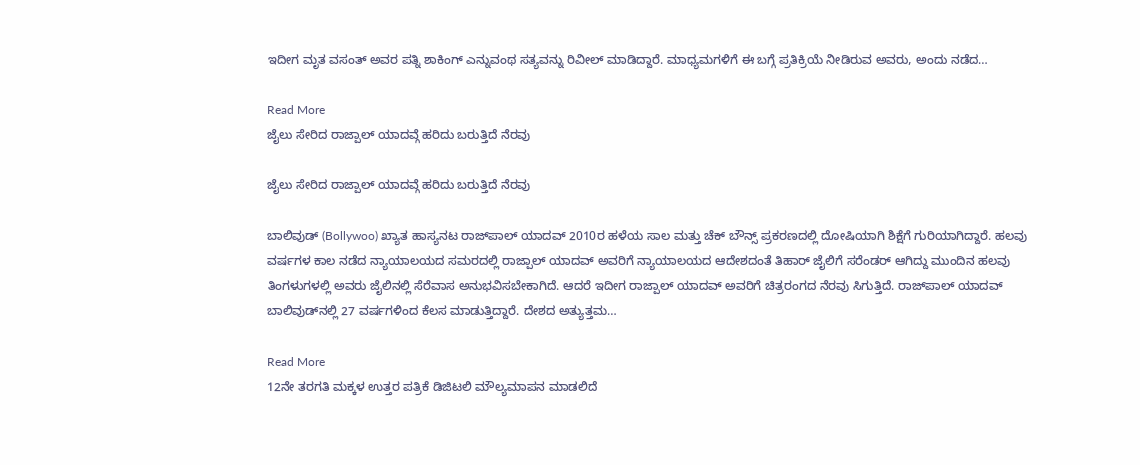ಇದೀಗ ಮೃತ ವಸಂತ್ ಅವರ ಪತ್ನಿ ಶಾಕಿಂಗ್ ಎನ್ನುವಂಥ ಸತ್ಯವನ್ನು ರಿವೀಲ್ ಮಾಡಿದ್ದಾರೆ. ಮಾಧ್ಯಮಗಳಿಗೆ ಈ ಬಗ್ಗೆ ಪ್ರತಿಕ್ರಿಯೆ ನೀಡಿರುವ ಅವರು, ಅಂದು ನಡೆದ…

Read More
ಜೈಲು ಸೇರಿದ ರಾಜ್ಪಾಲ್ ಯಾದವ್ಗೆ ಹರಿದು ಬರುತ್ತಿದೆ ನೆರವು

ಜೈಲು ಸೇರಿದ ರಾಜ್ಪಾಲ್ ಯಾದವ್ಗೆ ಹರಿದು ಬರುತ್ತಿದೆ ನೆರವು

ಬಾಲಿವುಡ್ (Bollywoo) ಖ್ಯಾತ ಹಾಸ್ಯನಟ ರಾಜ್‌ಪಾಲ್ ಯಾದವ್ 2010ರ ಹಳೆಯ ಸಾಲ ಮತ್ತು ಚೆಕ್ ಬೌನ್ಸ್ ಪ್ರಕರಣದಲ್ಲಿ ದೋಷಿಯಾಗಿ ಶಿಕ್ಷೆಗೆ ಗುರಿಯಾಗಿದ್ದಾರೆ. ಹಲವು ವರ್ಷಗಳ ಕಾಲ ನಡೆದ ನ್ಯಾಯಾಲಯದ ಸಮರದಲ್ಲಿ ರಾಜ್ಪಾಲ್ ಯಾದವ್ ಅವರಿಗೆ ನ್ಯಾಯಾಲಯದ ಆದೇಶದಂತೆ ತಿಹಾರ್ ಜೈಲಿಗೆ ಸರೆಂಡರ್ ಆಗಿದ್ದು ಮುಂದಿನ ಹಲವು ತಿಂಗಳುಗಳಲ್ಲಿ ಅವರು ಜೈಲಿನಲ್ಲಿ ಸೆರೆವಾಸ ಅನುಭವಿಸಬೇಕಾಗಿದೆ. ಆದರೆ ಇದೀಗ ರಾಜ್ಪಾಲ್ ಯಾದವ್ ಅವರಿಗೆ ಚಿತ್ರರಂಗದ ನೆರವು ಸಿಗುತ್ತಿದೆ. ರಾಜ್‌ಪಾಲ್ ಯಾದವ್ ಬಾಲಿವುಡ್‌ನಲ್ಲಿ 27 ವರ್ಷಗಳಿಂದ ಕೆಲಸ ಮಾಡುತ್ತಿದ್ದಾರೆ. ದೇಶದ ಅತ್ಯುತ್ತಮ…

Read More
12ನೇ ತರಗತಿ ಮಕ್ಕಳ ಉತ್ತರ ಪತ್ರಿಕೆ ಡಿಜಿಟಲಿ ಮೌಲ್ಯಮಾಪನ ಮಾಡಲಿದೆ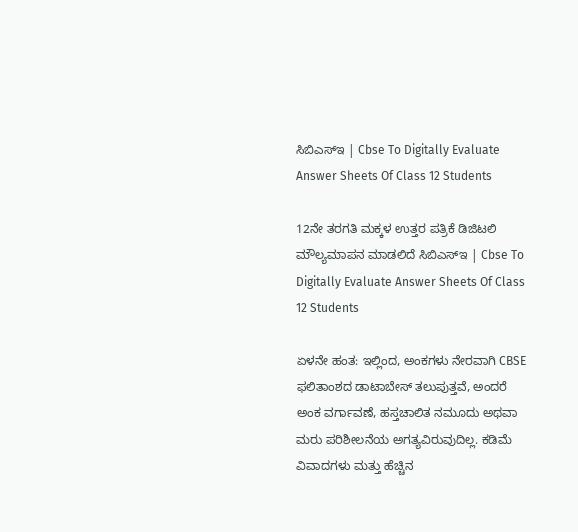ಸಿಬಿಎಸ್ಇ | Cbse To Digitally Evaluate Answer Sheets Of Class 12 Students

12ನೇ ತರಗತಿ ಮಕ್ಕಳ ಉತ್ತರ ಪತ್ರಿಕೆ ಡಿಜಿಟಲಿ ಮೌಲ್ಯಮಾಪನ ಮಾಡಲಿದೆ ಸಿಬಿಎಸ್ಇ | Cbse To Digitally Evaluate Answer Sheets Of Class 12 Students

ಏಳನೇ ಹಂತ: ಇಲ್ಲಿಂದ, ಅಂಕಗಳು ನೇರವಾಗಿ CBSE ಫಲಿತಾಂಶದ ಡಾಟಾಬೇಸ್ ತಲುಪುತ್ತವೆ, ಅಂದರೆ ಅಂಕ ವರ್ಗಾವಣೆ, ಹಸ್ತಚಾಲಿತ ನಮೂದು ಅಥವಾ ಮರು ಪರಿಶೀಲನೆಯ ಅಗತ್ಯವಿರುವುದಿಲ್ಲ. ಕಡಿಮೆ ವಿವಾದಗಳು ಮತ್ತು ಹೆಚ್ಚಿನ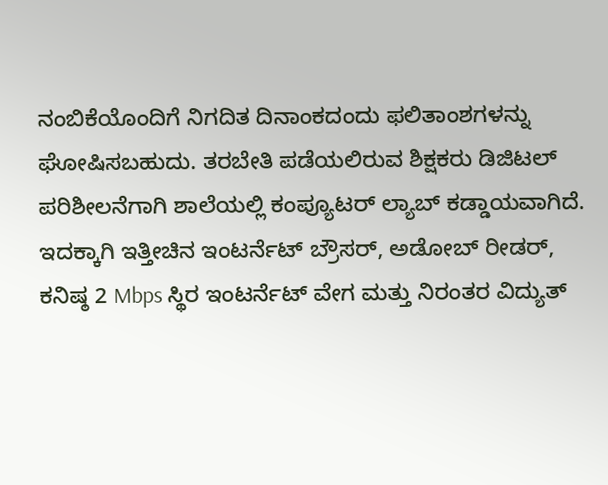ನಂಬಿಕೆಯೊಂದಿಗೆ ನಿಗದಿತ ದಿನಾಂಕದಂದು ಫಲಿತಾಂಶಗಳನ್ನು ಘೋಷಿಸಬಹುದು. ತರಬೇತಿ ಪಡೆಯಲಿರುವ ಶಿಕ್ಷಕರು ಡಿಜಿಟಲ್ ಪರಿಶೀಲನೆಗಾಗಿ ಶಾಲೆಯಲ್ಲಿ ಕಂಪ್ಯೂಟರ್ ಲ್ಯಾಬ್ ಕಡ್ಡಾಯವಾಗಿದೆ. ಇದಕ್ಕಾಗಿ ಇತ್ತೀಚಿನ ಇಂಟರ್ನೆಟ್ ಬ್ರೌಸರ್, ಅಡೋಬ್ ರೀಡರ್, ಕನಿಷ್ಠ 2 Mbps ಸ್ಥಿರ ಇಂಟರ್ನೆಟ್ ವೇಗ ಮತ್ತು ನಿರಂತರ ವಿದ್ಯುತ್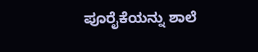ಪೂರೈಕೆಯನ್ನು ಶಾಲೆ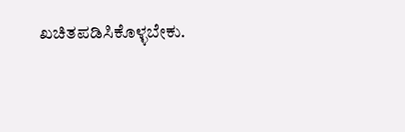ಖಚಿತಪಡಿಸಿಕೊಳ್ಳಬೇಕು.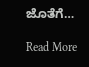ಜೊತೆಗೆ…

Read More